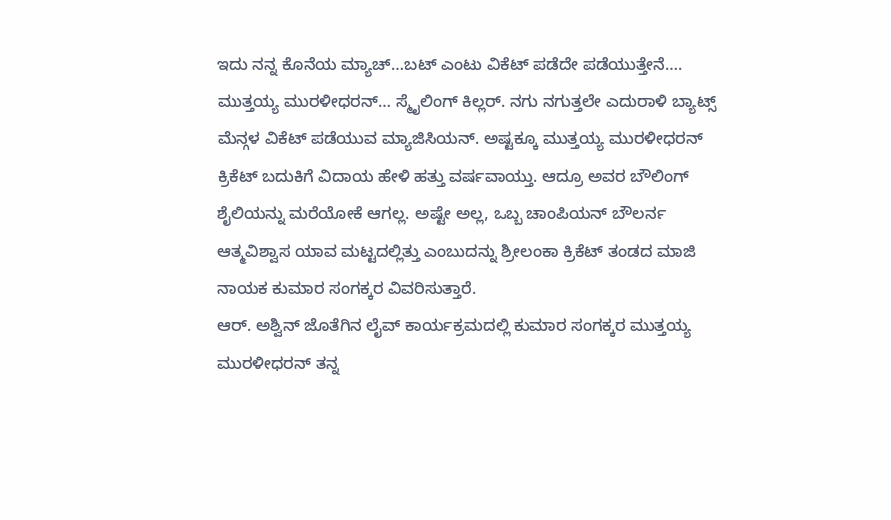ಇದು ನನ್ನ ಕೊನೆಯ ಮ್ಯಾಚ್…ಬಟ್ ಎಂಟು ವಿಕೆಟ್ ಪಡೆದೇ ಪಡೆಯುತ್ತೇನೆ….
ಮುತ್ತಯ್ಯ ಮುರಳೀಧರನ್… ಸ್ಮೈಲಿಂಗ್ ಕಿಲ್ಲರ್. ನಗು ನಗುತ್ತಲೇ ಎದುರಾಳಿ ಬ್ಯಾಟ್ಸ್ ಮೆನ್ಗಳ ವಿಕೆಟ್ ಪಡೆಯುವ ಮ್ಯಾಜಿಸಿಯನ್. ಅಷ್ಟಕ್ಕೂ ಮುತ್ತಯ್ಯ ಮುರಳೀಧರನ್ ಕ್ರಿಕೆಟ್ ಬದುಕಿಗೆ ವಿದಾಯ ಹೇಳಿ ಹತ್ತು ವರ್ಷವಾಯ್ತು. ಆದ್ರೂ ಅವರ ಬೌಲಿಂಗ್ ಶೈಲಿಯನ್ನು ಮರೆಯೋಕೆ ಆಗಲ್ಲ. ಅಷ್ಟೇ ಅಲ್ಲ, ಒಬ್ಬ ಚಾಂಪಿಯನ್ ಬೌಲರ್ನ ಆತ್ಮವಿಶ್ವಾಸ ಯಾವ ಮಟ್ಟದಲ್ಲಿತ್ತು ಎಂಬುದನ್ನು ಶ್ರೀಲಂಕಾ ಕ್ರಿಕೆಟ್ ತಂಡದ ಮಾಜಿ ನಾಯಕ ಕುಮಾರ ಸಂಗಕ್ಕರ ವಿವರಿಸುತ್ತಾರೆ.
ಆರ್. ಅಶ್ವಿನ್ ಜೊತೆಗಿನ ಲೈವ್ ಕಾರ್ಯಕ್ರಮದಲ್ಲಿ ಕುಮಾರ ಸಂಗಕ್ಕರ ಮುತ್ತಯ್ಯ ಮುರಳೀಧರನ್ ತನ್ನ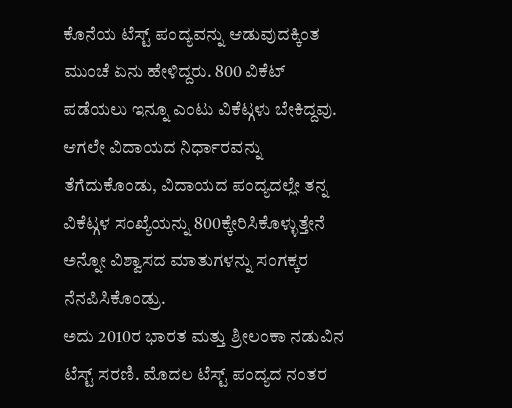ಕೊನೆಯ ಟೆಸ್ಟ್ ಪಂದ್ಯವನ್ನು ಆಡುವುದಕ್ಕಿಂತ ಮುಂಚೆ ಏನು ಹೇಳಿದ್ದರು. 800 ವಿಕೆಟ್ ಪಡೆಯಲು ಇನ್ನೂ ಎಂಟು ವಿಕೆಟ್ಗಳು ಬೇಕಿದ್ದವು. ಆಗಲೇ ವಿದಾಯದ ನಿರ್ಧಾರವನ್ನು ತೆಗೆದುಕೊಂಡು, ವಿದಾಯದ ಪಂದ್ಯದಲ್ಲೇ ತನ್ನ ವಿಕೆಟ್ಗಳ ಸಂಖ್ಯೆಯನ್ನು 800ಕ್ಕೇರಿಸಿಕೊಳ್ಳುತ್ತೇನೆ ಅನ್ನೋ ವಿಶ್ವಾಸದ ಮಾತುಗಳನ್ನು ಸಂಗಕ್ಕರ ನೆನಪಿಸಿಕೊಂಡ್ರು.
ಅದು 2010ರ ಭಾರತ ಮತ್ತು ಶ್ರೀಲಂಕಾ ನಡುವಿನ ಟೆಸ್ಟ್ ಸರಣಿ. ಮೊದಲ ಟೆಸ್ಟ್ ಪಂದ್ಯದ ನಂತರ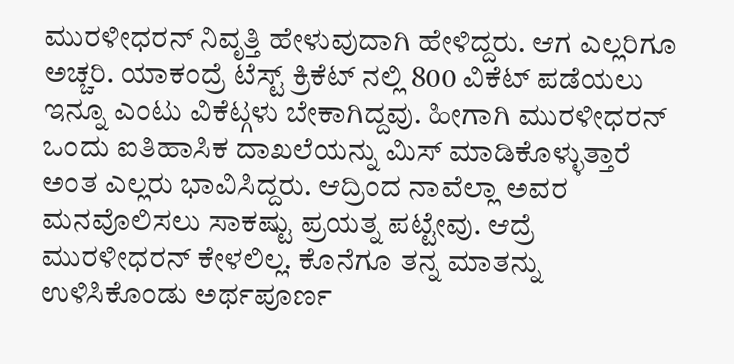ಮುರಳೀಧರನ್ ನಿವೃತ್ತಿ ಹೇಳುವುದಾಗಿ ಹೇಳಿದ್ದರು. ಆಗ ಎಲ್ಲರಿಗೂ ಅಚ್ಚರಿ. ಯಾಕಂದ್ರೆ ಟೆಸ್ಟ್ ಕ್ರಿಕೆಟ್ ನಲ್ಲಿ 800 ವಿಕೆಟ್ ಪಡೆಯಲು ಇನ್ನೂ ಎಂಟು ವಿಕೆಟ್ಗಳು ಬೇಕಾಗಿದ್ದವು. ಹೀಗಾಗಿ ಮುರಳೀಧರನ್ ಒಂದು ಐತಿಹಾಸಿಕ ದಾಖಲೆಯನ್ನು ಮಿಸ್ ಮಾಡಿಕೊಳ್ಳುತ್ತಾರೆ ಅಂತ ಎಲ್ಲರು ಭಾವಿಸಿದ್ದರು. ಆದ್ರಿಂದ ನಾವೆಲ್ಲಾ ಅವರ ಮನವೊಲಿಸಲು ಸಾಕಷ್ಟು ಪ್ರಯತ್ನ ಪಟ್ಟೇವು. ಆದ್ರೆ ಮುರಳೀಧರನ್ ಕೇಳಲಿಲ್ಲ. ಕೊನೆಗೂ ತನ್ನ ಮಾತನ್ನು ಉಳಿಸಿಕೊಂಡು ಅರ್ಥಪೂರ್ಣ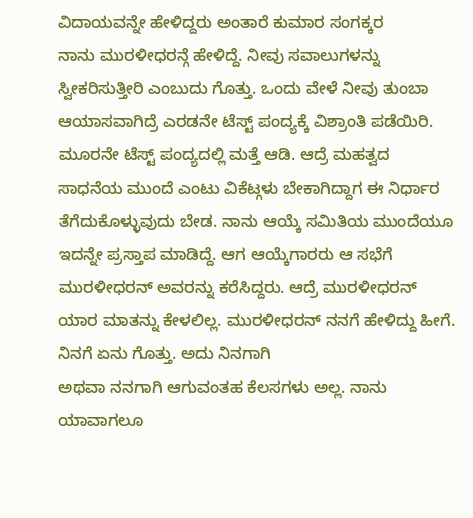ವಿದಾಯವನ್ನೇ ಹೇಳಿದ್ದರು ಅಂತಾರೆ ಕುಮಾರ ಸಂಗಕ್ಕರ
ನಾನು ಮುರಳೀಧರನ್ಗೆ ಹೇಳಿದ್ದೆ. ನೀವು ಸವಾಲುಗಳನ್ನು ಸ್ವೀಕರಿಸುತ್ತೀರಿ ಎಂಬುದು ಗೊತ್ತು. ಒಂದು ವೇಳೆ ನೀವು ತುಂಬಾ ಆಯಾಸವಾಗಿದ್ರೆ ಎರಡನೇ ಟೆಸ್ಟ್ ಪಂದ್ಯಕ್ಕೆ ವಿಶ್ರಾಂತಿ ಪಡೆಯಿರಿ. ಮೂರನೇ ಟೆಸ್ಟ್ ಪಂದ್ಯದಲ್ಲಿ ಮತ್ತೆ ಆಡಿ. ಆದ್ರೆ ಮಹತ್ವದ ಸಾಧನೆಯ ಮುಂದೆ ಎಂಟು ವಿಕೆಟ್ಗಳು ಬೇಕಾಗಿದ್ದಾಗ ಈ ನಿರ್ಧಾರ ತೆಗೆದುಕೊಳ್ಳುವುದು ಬೇಡ. ನಾನು ಆಯ್ಕೆ ಸಮಿತಿಯ ಮುಂದೆಯೂ ಇದನ್ನೇ ಪ್ರಸ್ತಾಪ ಮಾಡಿದ್ದೆ. ಆಗ ಆಯ್ಕೆಗಾರರು ಆ ಸಭೆಗೆ ಮುರಳೀಧರನ್ ಅವರನ್ನು ಕರೆಸಿದ್ದರು. ಆದ್ರೆ ಮುರಳೀಧರನ್ ಯಾರ ಮಾತನ್ನು ಕೇಳಲಿಲ್ಲ. ಮುರಳೀಧರನ್ ನನಗೆ ಹೇಳಿದ್ದು ಹೀಗೆ. ನಿನಗೆ ಏನು ಗೊತ್ತು. ಅದು ನಿನಗಾಗಿ
ಅಥವಾ ನನಗಾಗಿ ಆಗುವಂತಹ ಕೆಲಸಗಳು ಅಲ್ಲ. ನಾನು ಯಾವಾಗಲೂ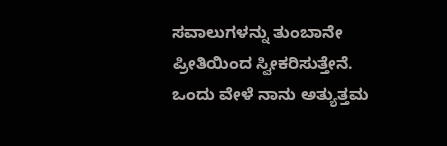ಸವಾಲುಗಳನ್ನು ತುಂಬಾನೇ ಪ್ರೀತಿಯಿಂದ ಸ್ವೀಕರಿಸುತ್ತೇನೆ. ಒಂದು ವೇಳೆ ನಾನು ಅತ್ಯುತ್ತಮ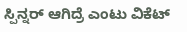ಸ್ಪಿನ್ನರ್ ಆಗಿದ್ರೆ ಎಂಟು ವಿಕೆಟ್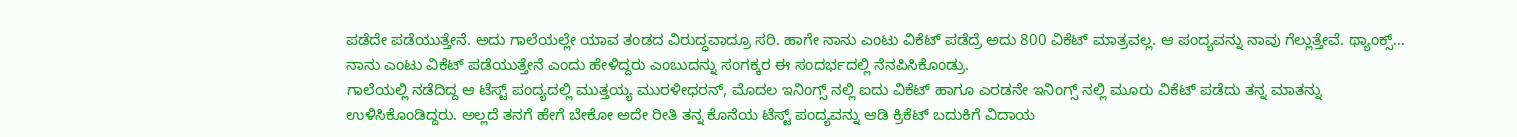ಪಡೆದೇ ಪಡೆಯುತ್ತೇನೆ. ಅದು ಗಾಲೆಯಲ್ಲೇ ಯಾವ ತಂಡದ ವಿರುದ್ಧವಾದ್ರೂ ಸರಿ. ಹಾಗೇ ನಾನು ಎಂಟು ವಿಕೆಟ್ ಪಡೆದ್ರೆ ಅದು 800 ವಿಕೆಟ್ ಮಾತ್ರವಲ್ಲ. ಆ ಪಂದ್ಯವನ್ನು ನಾವು ಗೆಲ್ಲುತ್ತೇವೆ. ಥ್ಯಾಂಕ್ಸ್… ನಾನು ಎಂಟು ವಿಕೆಟ್ ಪಡೆಯುತ್ತೇನೆ ಎಂದು ಹೇಳಿದ್ದರು ಎಂಬುದನ್ನು ಸಂಗಕ್ಕರ ಈ ಸಂದರ್ಭದಲ್ಲಿ ನೆನಪಿಸಿಕೊಂಡ್ರು.
ಗಾಲೆಯಲ್ಲಿ ನಡೆದಿದ್ದ ಆ ಟೆಸ್ಟ್ ಪಂದ್ಯದಲ್ಲಿ ಮುತ್ತಯ್ಯ ಮುರಳೀಧರನ್, ಮೊದಲ ಇನಿಂಗ್ಸ್ ನಲ್ಲಿ ಐದು ವಿಕೆಟ್ ಹಾಗೂ ಎರಡನೇ ಇನಿಂಗ್ಸ್ ನಲ್ಲಿ ಮೂರು ವಿಕೆಟ್ ಪಡೆದು ತನ್ನ ಮಾತನ್ನು ಉಳಿಸಿಕೊಂಡಿದ್ದರು. ಅಲ್ಲದೆ ತನಗೆ ಹೇಗೆ ಬೇಕೋ ಅದೇ ರೀತಿ ತನ್ನ ಕೊನೆಯ ಟೆಸ್ಟ್ ಪಂದ್ಯವನ್ನು ಆಡಿ ಕ್ರಿಕೆಟ್ ಬದುಕಿಗೆ ವಿದಾಯ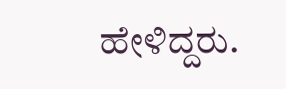ಹೇಳಿದ್ದರು.